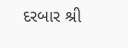દરબાર શ્રી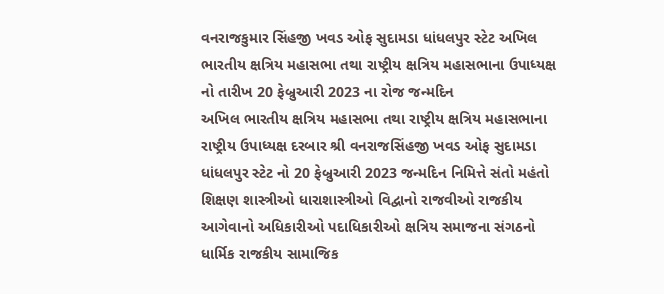વનરાજકુમાર સિંહજી ખવડ ઓફ સુદામડા ધાંધલપુર સ્ટેટ અખિલ ભારતીય ક્ષત્રિય મહાસભા તથા રાષ્ટ્રીય ક્ષત્રિય મહાસભાના ઉપાધ્યક્ષ નો તારીખ 20 ફેબ્રુઆરી 2023 ના રોજ જન્મદિન
અખિલ ભારતીય ક્ષત્રિય મહાસભા તથા રાષ્ટ્રીય ક્ષત્રિય મહાસભાના રાષ્ટ્રીય ઉપાધ્યક્ષ દરબાર શ્રી વનરાજસિંહજી ખવડ ઓફ સુદામડા ધાંધલપુર સ્ટેટ નો 20 ફેબ્રુઆરી 2023 જન્મદિન નિમિત્તે સંતો મહંતો શિક્ષણ શાસ્ત્રીઓ ધારાશાસ્ત્રીઓ વિદ્વાનો રાજવીઓ રાજકીય આગેવાનો અધિકારીઓ પદાધિકારીઓ ક્ષત્રિય સમાજના સંગઠનો ધાર્મિક રાજકીય સામાજિક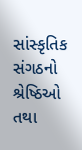સાંસ્કૃતિક સંગઠનો શ્રેષ્ઠિઓ તથા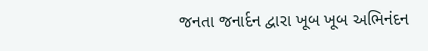જનતા જનાર્દન દ્વારા ખૂબ ખૂબ અભિનંદન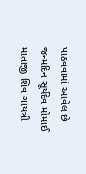પાઠવવામાં આવેલ છે જન્મદિન સૂર્યદેવ મોમાઈ માતાજી શિવ ગાયત્રી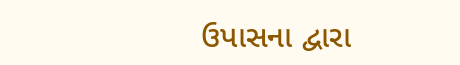ઉપાસના દ્વારા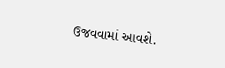ઉજવવામાં આવશે.